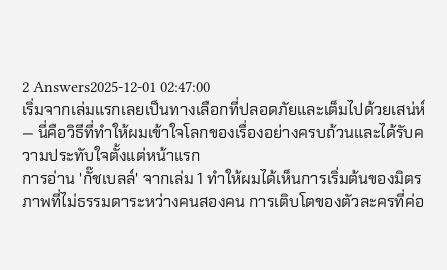2 Answers2025-12-01 02:47:00
เริ่มจากเล่มแรกเลยเป็นทางเลือกที่ปลอดภัยและเต็มไปด้วยเสน่ห์ — นี่คือวิธีที่ทำให้ผมเข้าใจโลกของเรื่องอย่างครบถ้วนและได้รับความประทับใจตั้งแต่หน้าแรก
การอ่าน 'กั๊ชเบลล์' จากเล่ม 1 ทำให้ผมได้เห็นการเริ่มต้นของมิตรภาพที่ไม่ธรรมดาระหว่างคนสองคน การเติบโตของตัวละครที่ค่อ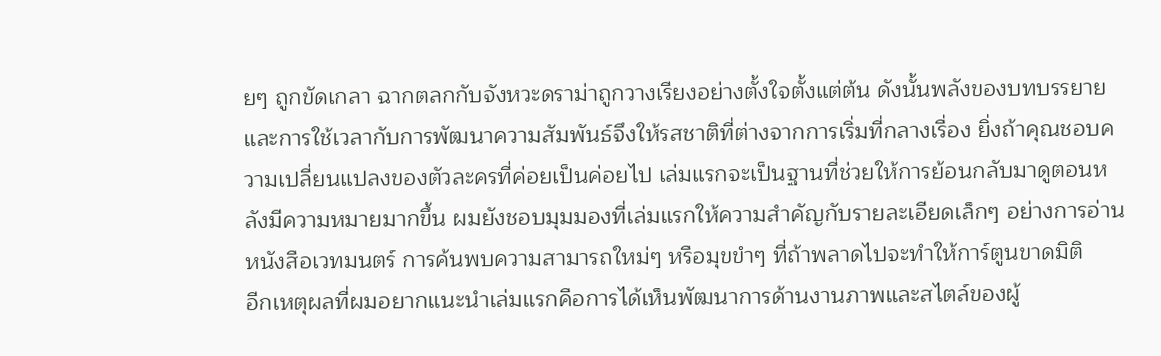ยๆ ถูกขัดเกลา ฉากตลกกับจังหวะดราม่าถูกวางเรียงอย่างตั้งใจตั้งแต่ต้น ดังนั้นพลังของบทบรรยายและการใช้เวลากับการพัฒนาความสัมพันธ์จึงให้รสชาติที่ต่างจากการเริ่มที่กลางเรื่อง ยิ่งถ้าคุณชอบความเปลี่ยนแปลงของตัวละครที่ค่อยเป็นค่อยไป เล่มแรกจะเป็นฐานที่ช่วยให้การย้อนกลับมาดูตอนหลังมีความหมายมากขึ้น ผมยังชอบมุมมองที่เล่มแรกให้ความสำคัญกับรายละเอียดเล็กๆ อย่างการอ่านหนังสือเวทมนตร์ การค้นพบความสามารถใหม่ๆ หรือมุขขำๆ ที่ถ้าพลาดไปจะทำให้การ์ตูนขาดมิติ
อีกเหตุผลที่ผมอยากแนะนำเล่มแรกคือการได้เห็นพัฒนาการด้านงานภาพและสไตล์ของผู้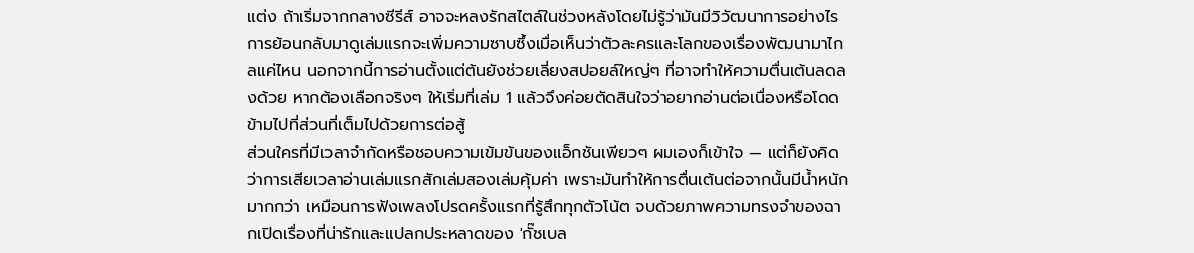แต่ง ถ้าเริ่มจากกลางซีรีส์ อาจจะหลงรักสไตล์ในช่วงหลังโดยไม่รู้ว่ามันมีวิวัฒนาการอย่างไร การย้อนกลับมาดูเล่มแรกจะเพิ่มความซาบซึ้งเมื่อเห็นว่าตัวละครและโลกของเรื่องพัฒนามาไกลแค่ไหน นอกจากนี้การอ่านตั้งแต่ต้นยังช่วยเลี่ยงสปอยล์ใหญ่ๆ ที่อาจทำให้ความตื่นเต้นลดลงด้วย หากต้องเลือกจริงๆ ให้เริ่มที่เล่ม 1 แล้วจึงค่อยตัดสินใจว่าอยากอ่านต่อเนื่องหรือโดดข้ามไปที่ส่วนที่เต็มไปด้วยการต่อสู้
ส่วนใครที่มีเวลาจำกัดหรือชอบความเข้มข้นของแอ็กชันเพียวๆ ผมเองก็เข้าใจ — แต่ก็ยังคิดว่าการเสียเวลาอ่านเล่มแรกสักเล่มสองเล่มคุ้มค่า เพราะมันทำให้การตื่นเต้นต่อจากนั้นมีน้ำหนักมากกว่า เหมือนการฟังเพลงโปรดครั้งแรกที่รู้สึกทุกตัวโน้ต จบด้วยภาพความทรงจำของฉากเปิดเรื่องที่น่ารักและแปลกประหลาดของ 'กั๊ชเบล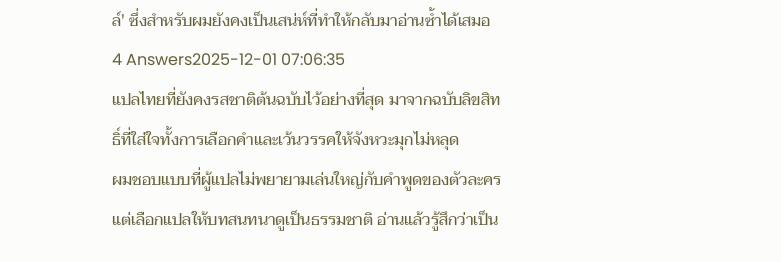ล์' ซึ่งสำหรับผมยังคงเป็นเสน่ห์ที่ทำให้กลับมาอ่านซ้ำได้เสมอ
4 Answers2025-12-01 07:06:35
แปลไทยที่ยังคงรสชาติต้นฉบับไว้อย่างที่สุด มาจากฉบับลิขสิทธิ์ที่ใส่ใจทั้งการเลือกคำและเว้นวรรคให้จังหวะมุกไม่หลุด
ผมชอบแบบที่ผู้แปลไม่พยายามเล่นใหญ่กับคำพูดของตัวละคร แต่เลือกแปลให้บทสนทนาดูเป็นธรรมชาติ อ่านแล้วรู้สึกว่าเป็น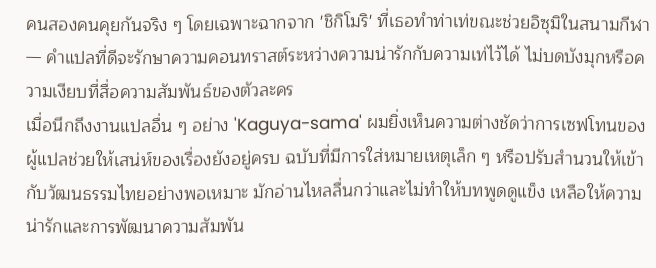คนสองคนคุยกันจริง ๆ โดยเฉพาะฉากจาก 'ชิกิโมริ' ที่เธอทำท่าเท่ขณะช่วยอิซุมิในสนามกีฬา — คำแปลที่ดีจะรักษาความคอนทราสต์ระหว่างความน่ารักกับความเท่ไว้ได้ ไม่บดบังมุกหรือความเงียบที่สื่อความสัมพันธ์ของตัวละคร
เมื่อนึกถึงงานแปลอื่น ๆ อย่าง 'Kaguya-sama' ผมยิ่งเห็นความต่างชัดว่าการเซฟโทนของผู้แปลช่วยให้เสน่ห์ของเรื่องยังอยู่ครบ ฉบับที่มีการใส่หมายเหตุเล็ก ๆ หรือปรับสำนวนให้เข้ากับวัฒนธรรมไทยอย่างพอเหมาะ มักอ่านไหลลื่นกว่าและไม่ทำให้บทพูดดูแข็ง เหลือให้ความน่ารักและการพัฒนาความสัมพัน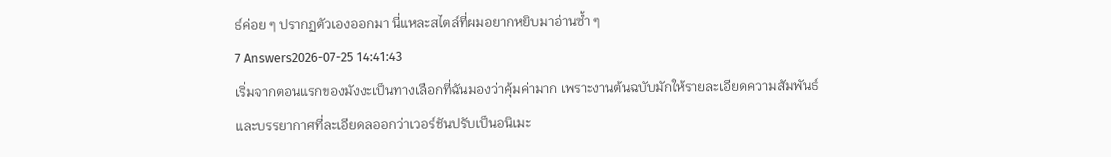ธ์ค่อย ๆ ปรากฏตัวเองออกมา นี่แหละสไตล์ที่ผมอยากหยิบมาอ่านซ้ำ ๆ
7 Answers2026-07-25 14:41:43
เริ่มจากตอนแรกของมังงะเป็นทางเลือกที่ฉันมองว่าคุ้มค่ามาก เพราะงานต้นฉบับมักให้รายละเอียดความสัมพันธ์และบรรยากาศที่ละเอียดลออกว่าเวอร์ชันปรับเป็นอนิเมะ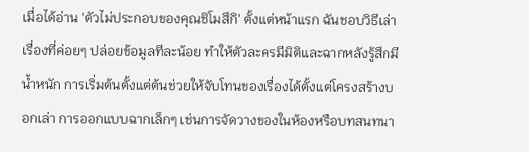เมื่อได้อ่าน 'ตัวไม่ประกอบของคุณชิโมสึกิ' ตั้งแต่หน้าแรก ฉันชอบวิธีเล่าเรื่องที่ค่อยๆ ปล่อยข้อมูลทีละน้อย ทำให้ตัวละครมีมิติและฉากหลังรู้สึกมีน้ำหนัก การเริ่มต้นตั้งแต่ต้นช่วยให้จับโทนของเรื่องได้ตั้งแต่โครงสร้างบอกเล่า การออกแบบฉากเล็กๆ เช่นการจัดวางของในห้องหรือบทสนทนา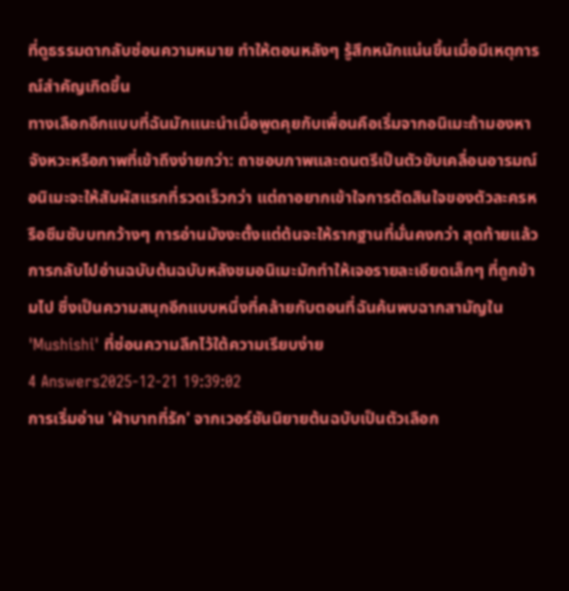ที่ดูธรรมดากลับซ่อนความหมาย ทำให้ตอนหลังๆ รู้สึกหนักแน่นขึ้นเมื่อมีเหตุการณ์สำคัญเกิดขึ้น
ทางเลือกอีกแบบที่ฉันมักแนะนำเมื่อพูดคุยกับเพื่อนคือเริ่มจากอนิเมะถ้ามองหาจังหวะหรือภาพที่เข้าถึงง่ายกว่า: ถาชอบภาพและดนตรีเป็นตัวขับเคลื่อนอารมณ์ อนิเมะจะให้สัมผัสแรกที่รวดเร็วกว่า แต่ถาอยากเข้าใจการตัดสินใจของตัวละครหรือซึมซับบทกว้างๆ การอ่านมังงะตั้งแต่ต้นจะให้รากฐานที่มั่นคงกว่า สุดท้ายแล้วการกลับไปอ่านฉบับต้นฉบับหลังชมอนิเมะมักทำให้เจอรายละเอียดเล็กๆ ที่ถูกข้ามไป ซึ่งเป็นความสนุกอีกแบบหนึ่งที่คล้ายกับตอนที่ฉันค้นพบฉากสามัญใน 'Mushishi' ที่ซ่อนความลึกไว้ใต้ความเรียบง่าย
4 Answers2025-12-21 19:39:02
การเริ่มอ่าน 'ฝ่าบาทที่รัก' จากเวอร์ชันนิยายต้นฉบับเป็นตัวเลือก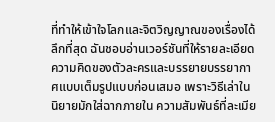ที่ทำให้เข้าใจโลกและจิตวิญญาณของเรื่องได้ลึกที่สุด ฉันชอบอ่านเวอร์ชันที่ให้รายละเอียดความคิดของตัวละครและบรรยายบรรยากาศแบบเต็มรูปแบบก่อนเสมอ เพราะวิธีเล่าในนิยายมักใส่ฉากภายใน ความสัมพันธ์ที่ละเมีย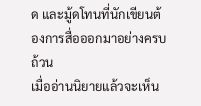ด และมู้ดโทนที่นักเขียนต้องการสื่อออกมาอย่างครบถ้วน
เมื่ออ่านนิยายแล้วจะเห็น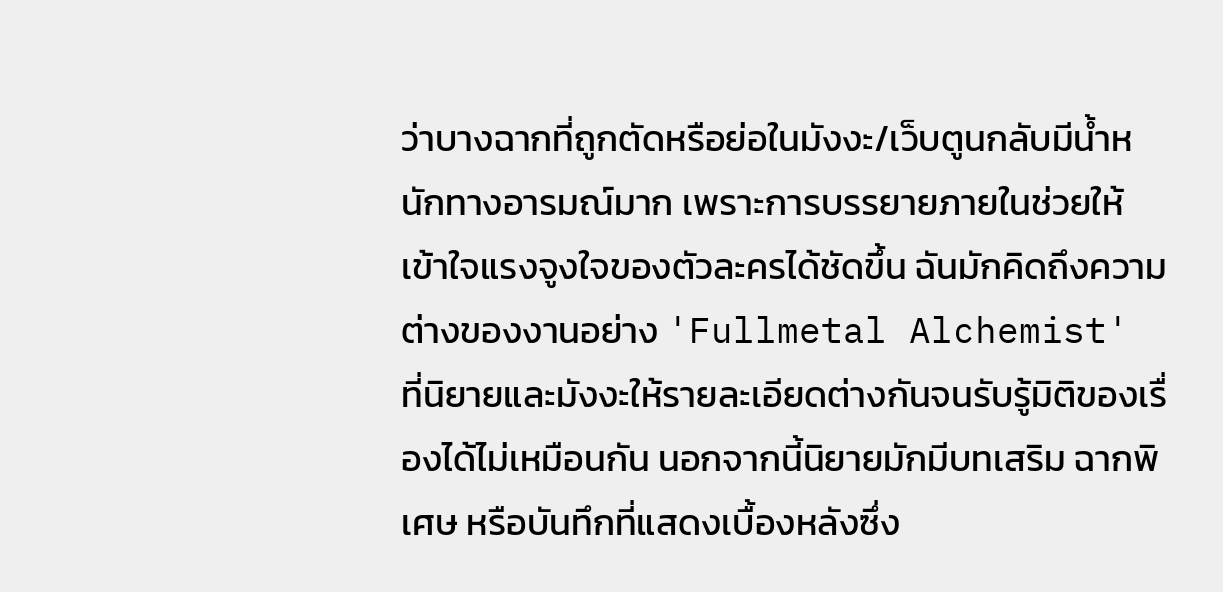ว่าบางฉากที่ถูกตัดหรือย่อในมังงะ/เว็บตูนกลับมีน้ำหนักทางอารมณ์มาก เพราะการบรรยายภายในช่วยให้เข้าใจแรงจูงใจของตัวละครได้ชัดขึ้น ฉันมักคิดถึงความต่างของงานอย่าง 'Fullmetal Alchemist' ที่นิยายและมังงะให้รายละเอียดต่างกันจนรับรู้มิติของเรื่องได้ไม่เหมือนกัน นอกจากนี้นิยายมักมีบทเสริม ฉากพิเศษ หรือบันทึกที่แสดงเบื้องหลังซึ่ง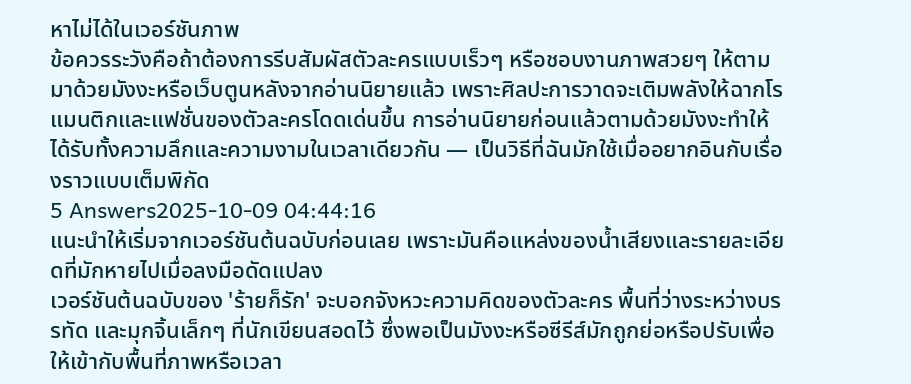หาไม่ได้ในเวอร์ชันภาพ
ข้อควรระวังคือถ้าต้องการรีบสัมผัสตัวละครแบบเร็วๆ หรือชอบงานภาพสวยๆ ให้ตามมาด้วยมังงะหรือเว็บตูนหลังจากอ่านนิยายแล้ว เพราะศิลปะการวาดจะเติมพลังให้ฉากโรแมนติกและแฟชั่นของตัวละครโดดเด่นขึ้น การอ่านนิยายก่อนแล้วตามด้วยมังงะทำให้ได้รับทั้งความลึกและความงามในเวลาเดียวกัน — เป็นวิธีที่ฉันมักใช้เมื่ออยากอินกับเรื่องราวแบบเต็มพิกัด
5 Answers2025-10-09 04:44:16
แนะนำให้เริ่มจากเวอร์ชันต้นฉบับก่อนเลย เพราะมันคือแหล่งของน้ำเสียงและรายละเอียดที่มักหายไปเมื่อลงมือดัดแปลง
เวอร์ชันต้นฉบับของ 'ร้ายก็รัก' จะบอกจังหวะความคิดของตัวละคร พื้นที่ว่างระหว่างบรรทัด และมุกจิ้นเล็กๆ ที่นักเขียนสอดไว้ ซึ่งพอเป็นมังงะหรือซีรีส์มักถูกย่อหรือปรับเพื่อให้เข้ากับพื้นที่ภาพหรือเวลา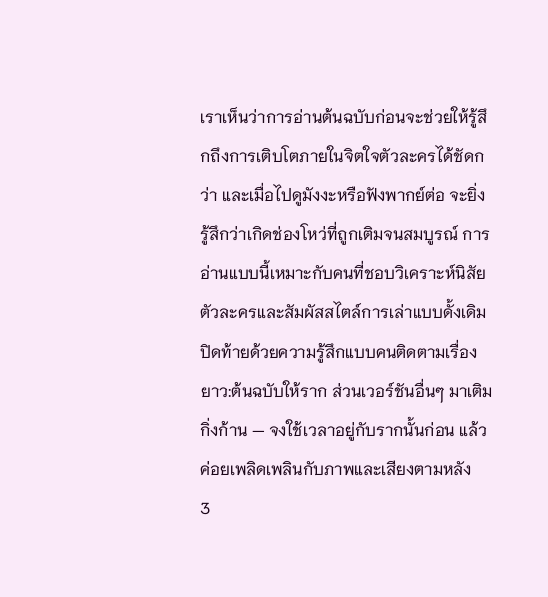เราเห็นว่าการอ่านต้นฉบับก่อนจะช่วยให้รู้สึกถึงการเติบโตภายในจิตใจตัวละครได้ชัดกว่า และเมื่อไปดูมังงะหรือฟังพากย์ต่อ จะยิ่งรู้สึกว่าเกิดช่องโหว่ที่ถูกเติมจนสมบูรณ์ การอ่านแบบนี้เหมาะกับคนที่ชอบวิเคราะห์นิสัยตัวละครและสัมผัสสไตล์การเล่าแบบดั้งเดิม
ปิดท้ายด้วยความรู้สึกแบบคนติดตามเรื่องยาว:ต้นฉบับให้ราก ส่วนเวอร์ชันอื่นๆ มาเติมกิ่งก้าน — จงใช้เวลาอยู่กับรากนั้นก่อน แล้วค่อยเพลิดเพลินกับภาพและเสียงตามหลัง
3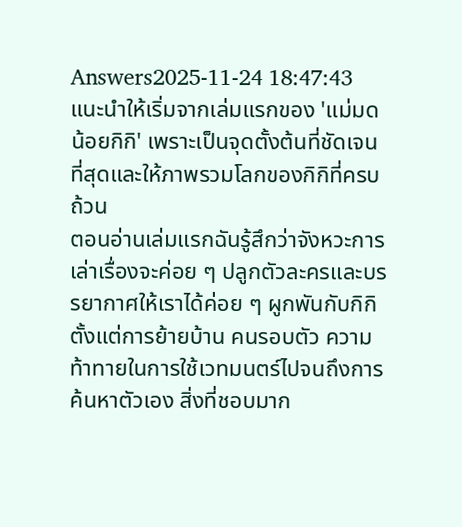Answers2025-11-24 18:47:43
แนะนำให้เริ่มจากเล่มแรกของ 'แม่มดน้อยกิกิ' เพราะเป็นจุดตั้งต้นที่ชัดเจนที่สุดและให้ภาพรวมโลกของกิกิที่ครบถ้วน
ตอนอ่านเล่มแรกฉันรู้สึกว่าจังหวะการเล่าเรื่องจะค่อย ๆ ปลูกตัวละครและบรรยากาศให้เราได้ค่อย ๆ ผูกพันกับกิกิ ตั้งแต่การย้ายบ้าน คนรอบตัว ความท้าทายในการใช้เวทมนตร์ไปจนถึงการค้นหาตัวเอง สิ่งที่ชอบมาก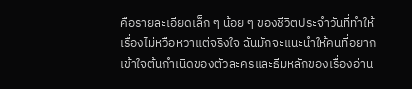คือรายละเอียดเล็ก ๆ น้อย ๆ ของชีวิตประจำวันที่ทำให้เรื่องไม่หวือหวาแต่จริงใจ ฉันมักจะแนะนำให้คนที่อยากเข้าใจต้นกำเนิดของตัวละครและธีมหลักของเรื่องอ่าน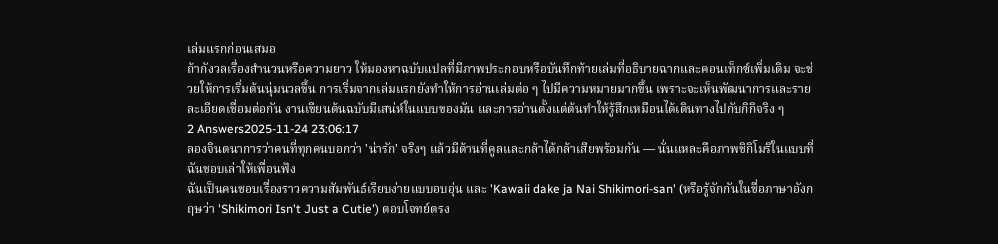เล่มแรกก่อนเสมอ
ถ้ากังวลเรื่องสำนวนหรือความยาว ให้มองหาฉบับแปลที่มีภาพประกอบหรือบันทึกท้ายเล่มที่อธิบายฉากและคอนเท็กซ์เพิ่มเติม จะช่วยให้การเริ่มต้นนุ่มนวลขึ้น การเริ่มจากเล่มแรกยังทำให้การอ่านเล่มต่อ ๆ ไปมีความหมายมากขึ้น เพราะจะเห็นพัฒนาการและรายละเอียดเชื่อมต่อกัน งานเขียนต้นฉบับมีเสน่ห์ในแบบของมัน และการอ่านตั้งแต่ต้นทำให้รู้สึกเหมือนได้เดินทางไปกับกิกิจริง ๆ
2 Answers2025-11-24 23:06:17
ลองจินตนาการว่าคนที่ทุกคนบอกว่า 'น่ารัก' จริงๆ แล้วมีด้านที่คูลและกล้าได้กล้าเสียพร้อมกัน — นั่นแหละคือภาพชิกิโมริในแบบที่ฉันชอบเล่าให้เพื่อนฟัง
ฉันเป็นคนชอบเรื่องราวความสัมพันธ์เรียบง่ายแบบอบอุ่น และ 'Kawaii dake ja Nai Shikimori-san' (หรือรู้จักกันในชื่อภาษาอังกฤษว่า 'Shikimori Isn't Just a Cutie') ตอบโจทย์ตรง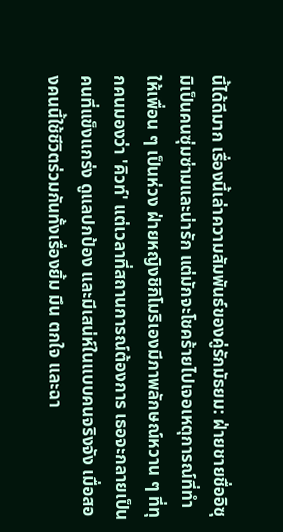นี้ได้ดีมาก เรื่องนี้เล่าความสัมพันธ์ของคู่รักมัธยม: ฝ่ายชายชื่ออิซุมิเป็นคนซุ่มซ่ามและน่ารัก แต่มักจะโชคร้ายไปเจอเหตุการณ์ที่ทำให้เพื่อน ๆ เป็นห่วง ฝ่ายหญิงชิกิโมริเองมีภาพลักษณ์หวาน ๆ ที่ทุกคนมองว่า 'คิวท์' แต่เวลาที่สถานการณ์ต้องการ เธอจะกลายเป็นคนที่แข็งแกร่ง ดูแลปกป้อง และมีเสน่ห์ในแบบคนจริงจัง เมื่อสองคนนี้ใช้ชีวิตร่วมกันทั้งเรื่องยิ้ม มึน ตกใจ และฉา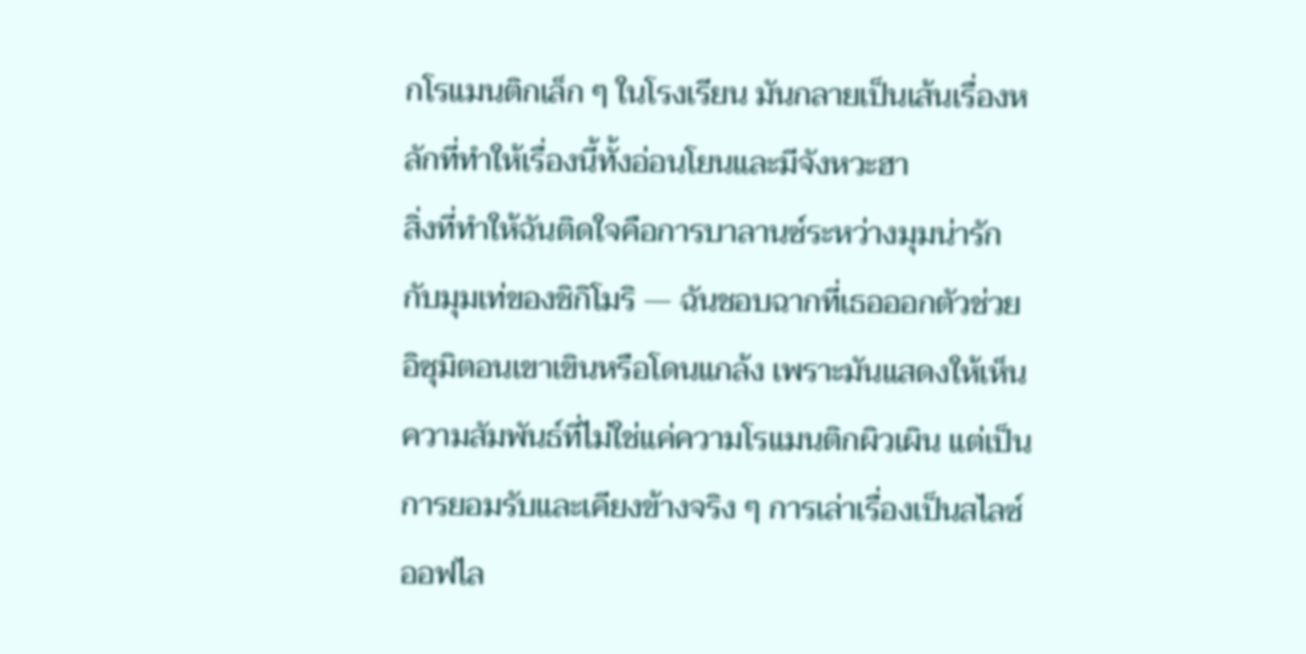กโรแมนติกเล็ก ๆ ในโรงเรียน มันกลายเป็นเส้นเรื่องหลักที่ทำให้เรื่องนี้ทั้งอ่อนโยนและมีจังหวะฮา
สิ่งที่ทำให้ฉันติดใจคือการบาลานซ์ระหว่างมุมน่ารักกับมุมเท่ของชิกิโมริ — ฉันชอบฉากที่เธอออกตัวช่วยอิซุมิตอนเขาเขินหรือโดนแกล้ง เพราะมันแสดงให้เห็นความสัมพันธ์ที่ไม่ใช่แค่ความโรแมนติกผิวเผิน แต่เป็นการยอมรับและเคียงข้างจริง ๆ การเล่าเรื่องเป็นสไลซ์ออฟไล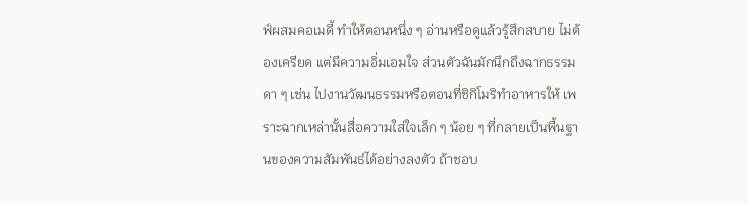ฟ์ผสมคอเมดี้ ทำให้ตอนหนึ่ง ๆ อ่านหรือดูแล้วรู้สึกสบาย ไม่ต้องเครียด แต่มีความอิ่มเอมใจ ส่วนตัวฉันมักนึกถึงฉากธรรมดา ๆ เช่น ไปงานวัฒนธรรมหรือตอนที่ชิกิโมริทำอาหารให้ เพราะฉากเหล่านั้นสื่อความใส่ใจเล็ก ๆ น้อย ๆ ที่กลายเป็นพื้นฐานของความสัมพันธ์ได้อย่างลงตัว ถ้าชอบ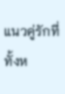แนวคู่รักที่ทั้งห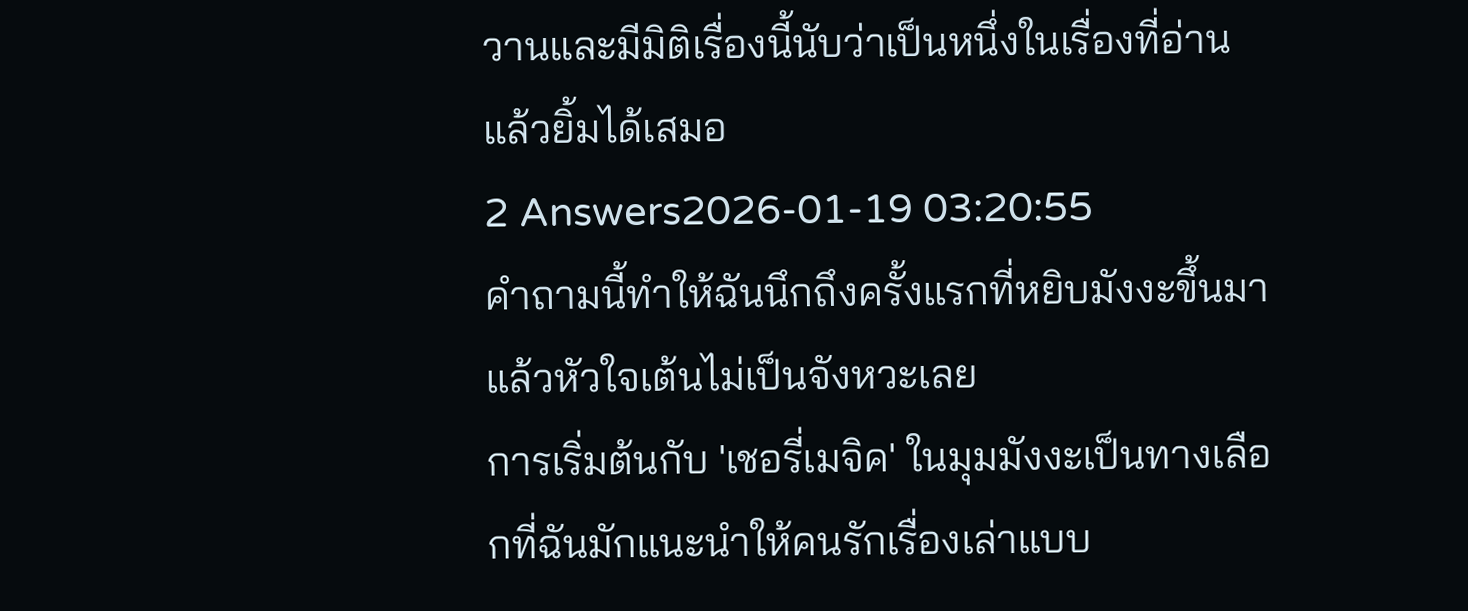วานและมีมิติเรื่องนี้นับว่าเป็นหนึ่งในเรื่องที่อ่านแล้วยิ้มได้เสมอ
2 Answers2026-01-19 03:20:55
คำถามนี้ทำให้ฉันนึกถึงครั้งแรกที่หยิบมังงะขึ้นมาแล้วหัวใจเต้นไม่เป็นจังหวะเลย
การเริ่มต้นกับ 'เชอรี่เมจิค' ในมุมมังงะเป็นทางเลือกที่ฉันมักแนะนำให้คนรักเรื่องเล่าแบบ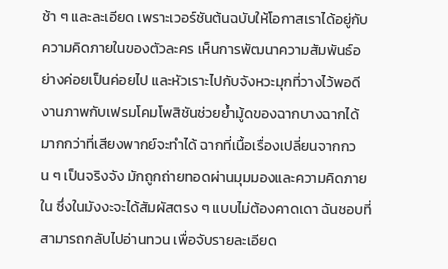ช้า ๆ และละเอียด เพราะเวอร์ชันต้นฉบับให้โอกาสเราได้อยู่กับความคิดภายในของตัวละคร เห็นการพัฒนาความสัมพันธ์อย่างค่อยเป็นค่อยไป และหัวเราะไปกับจังหวะมุกที่วางไว้พอดี งานภาพกับเฟรมโคมโพสิชันช่วยย้ำมู้ดของฉากบางฉากได้มากกว่าที่เสียงพากย์จะทำได้ ฉากที่เนื้อเรื่องเปลี่ยนจากกวน ๆ เป็นจริงจัง มักถูกถ่ายทอดผ่านมุมมองและความคิดภายใน ซึ่งในมังงะจะได้สัมผัสตรง ๆ แบบไม่ต้องคาดเดา ฉันชอบที่สามารถกลับไปอ่านทวน เพื่อจับรายละเอียด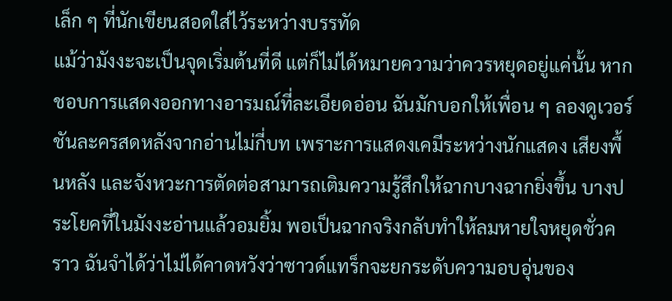เล็ก ๆ ที่นักเขียนสอดใส่ไว้ระหว่างบรรทัด
แม้ว่ามังงะจะเป็นจุดเริ่มต้นที่ดี แต่ก็ไม่ได้หมายความว่าควรหยุดอยู่แค่นั้น หากชอบการแสดงออกทางอารมณ์ที่ละเอียดอ่อน ฉันมักบอกให้เพื่อน ๆ ลองดูเวอร์ชันละครสดหลังจากอ่านไม่กี่บท เพราะการแสดงเคมีระหว่างนักแสดง เสียงพื้นหลัง และจังหวะการตัดต่อสามารถเติมความรู้สึกให้ฉากบางฉากยิ่งขึ้น บางประโยคที่ในมังงะอ่านแล้วอมยิ้ม พอเป็นฉากจริงกลับทำให้ลมหายใจหยุดชั่วคราว ฉันจำได้ว่าไม่ได้คาดหวังว่าซาวด์แทร็กจะยกระดับความอบอุ่นของ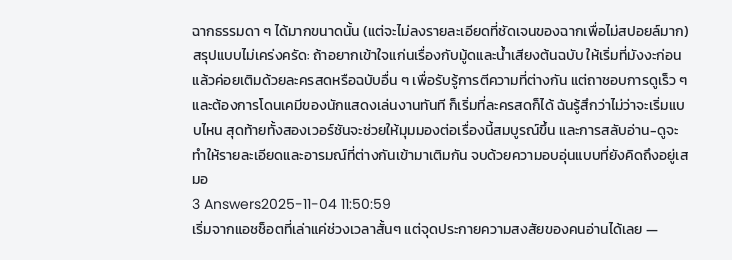ฉากธรรมดา ๆ ได้มากขนาดนั้น (แต่จะไม่ลงรายละเอียดที่ชัดเจนของฉากเพื่อไม่สปอยล์มาก)
สรุปแบบไม่เคร่งครัด: ถ้าอยากเข้าใจแก่นเรื่องกับมู้ดและน้ำเสียงต้นฉบับ ให้เริ่มที่มังงะก่อน แล้วค่อยเติมด้วยละครสดหรือฉบับอื่น ๆ เพื่อรับรู้การตีความที่ต่างกัน แต่ถาชอบการดูเร็ว ๆ และต้องการโดนเคมีของนักแสดงเล่นงานทันที ก็เริ่มที่ละครสดก็ได้ ฉันรู้สึกว่าไม่ว่าจะเริ่มแบบไหน สุดท้ายทั้งสองเวอร์ชันจะช่วยให้มุมมองต่อเรื่องนี้สมบูรณ์ขึ้น และการสลับอ่าน-ดูจะทำให้รายละเอียดและอารมณ์ที่ต่างกันเข้ามาเติมกัน จบด้วยความอบอุ่นแบบที่ยังคิดถึงอยู่เสมอ
3 Answers2025-11-04 11:50:59
เริ่มจากแอชช็อตที่เล่าแค่ช่วงเวลาสั้นๆ แต่จุดประกายความสงสัยของคนอ่านได้เลย —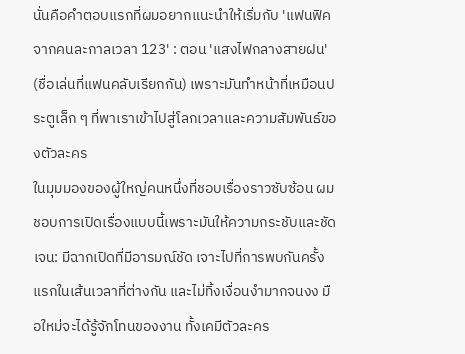นั่นคือคำตอบแรกที่ผมอยากแนะนำให้เริ่มกับ 'แฟนฟิคจากคนละกาลเวลา 123' : ตอน 'แสงไฟกลางสายฝน' (ชื่อเล่นที่แฟนคลับเรียกกัน) เพราะมันทำหน้าที่เหมือนประตูเล็ก ๆ ที่พาเราเข้าไปสู่โลกเวลาและความสัมพันธ์ของตัวละคร
ในมุมมองของผู้ใหญ่คนหนึ่งที่ชอบเรื่องราวซับซ้อน ผมชอบการเปิดเรื่องแบบนี้เพราะมันให้ความกระชับและชัดเจน: มีฉากเปิดที่มีอารมณ์ชัด เจาะไปที่การพบกันครั้งแรกในเส้นเวลาที่ต่างกัน และไม่ทิ้งเงื่อนงำมากจนงง มือใหม่จะได้รู้จักโทนของงาน ทั้งเคมีตัวละคร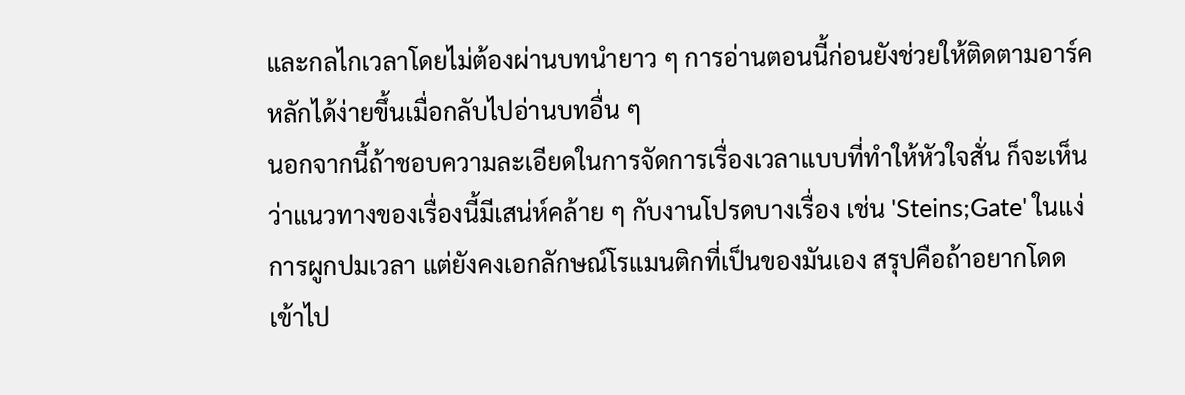และกลไกเวลาโดยไม่ต้องผ่านบทนำยาว ๆ การอ่านตอนนี้ก่อนยังช่วยให้ติดตามอาร์คหลักได้ง่ายขึ้นเมื่อกลับไปอ่านบทอื่น ๆ
นอกจากนี้ถ้าชอบความละเอียดในการจัดการเรื่องเวลาแบบที่ทำให้หัวใจสั่น ก็จะเห็นว่าแนวทางของเรื่องนี้มีเสน่ห์คล้าย ๆ กับงานโปรดบางเรื่อง เช่น 'Steins;Gate' ในแง่การผูกปมเวลา แต่ยังคงเอกลักษณ์โรแมนติกที่เป็นของมันเอง สรุปคือถ้าอยากโดดเข้าไป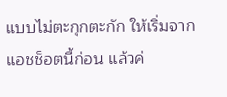แบบไม่ตะกุกตะกัก ให้เริ่มจากแอชช็อตนี้ก่อน แล้วค่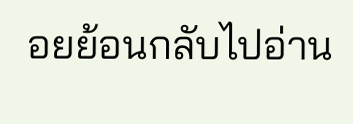อยย้อนกลับไปอ่าน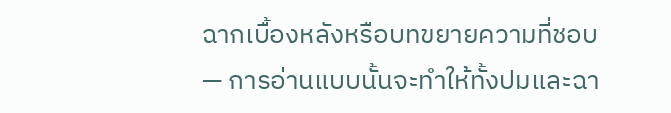ฉากเบื้องหลังหรือบทขยายความที่ชอบ — การอ่านแบบนั้นจะทำให้ทั้งปมและฉา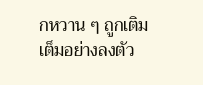กหวาน ๆ ถูกเติมเต็มอย่างลงตัว